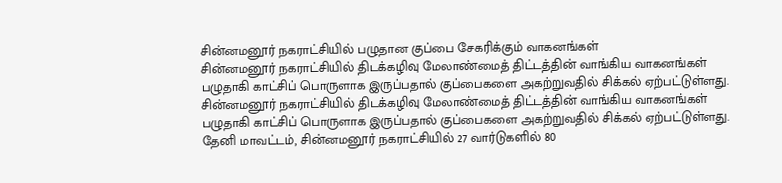சின்னமனூர் நகராட்சியில் பழுதான குப்பை சேகரிக்கும் வாகனங்கள்
சின்னமனூர் நகராட்சியில் திடக்கழிவு மேலாண்மைத் திட்டத்தின் வாங்கிய வாகனங்கள் பழுதாகி காட்சிப் பொருளாக இருப்பதால் குப்பைகளை அகற்றுவதில் சிக்கல் ஏற்பட்டுள்ளது.
சின்னமனூர் நகராட்சியில் திடக்கழிவு மேலாண்மைத் திட்டத்தின் வாங்கிய வாகனங்கள் பழுதாகி காட்சிப் பொருளாக இருப்பதால் குப்பைகளை அகற்றுவதில் சிக்கல் ஏற்பட்டுள்ளது.
தேனி மாவட்டம், சின்னமனூர் நகராட்சியில் 27 வார்டுகளில் 80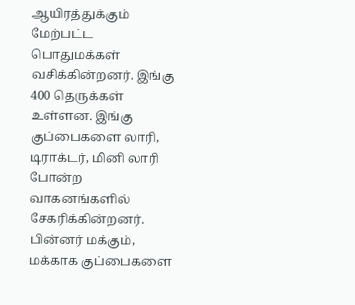ஆயிரத்துக்கும் மேற்பட்ட பொதுமக்கள் வசிக்கின்றனர். இங்கு 400 தெருக்கள் உள்ளன. இங்கு குப்பைகளை லாரி, டிராக்டர், மினி லாரி போன்ற வாகனங்களில் சேகரிக்கின்றனர். பின்னர் மக்கும், மக்காக குப்பைகளை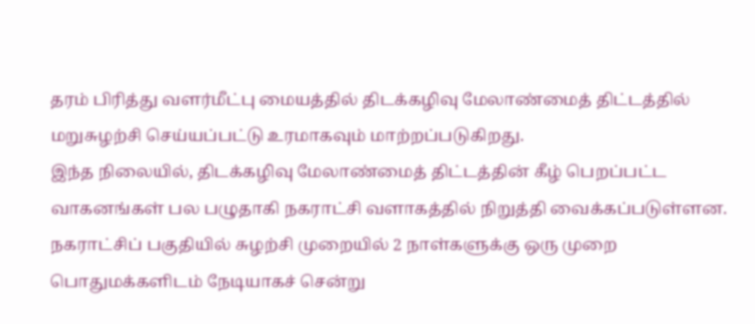தரம் பிரித்து வளர்மீட்பு மையத்தில் திடக்கழிவு மேலாண்மைத் திட்டத்தில் மறுசுழற்சி செய்யப்பட்டு உரமாகவும் மாற்றப்படுகிறது.
இந்த நிலையில், திடக்கழிவு மேலாண்மைத் திட்டத்தின் கீழ் பெறப்பட்ட வாகனங்கள் பல பழுதாகி நகராட்சி வளாகத்தில் நிறுத்தி வைக்கப்படுள்ளன. நகராட்சிப் பகுதியில் சுழற்சி முறையில் 2 நாள்களுக்கு ஒரு முறை பொதுமக்களிடம் நேடியாகச் சென்று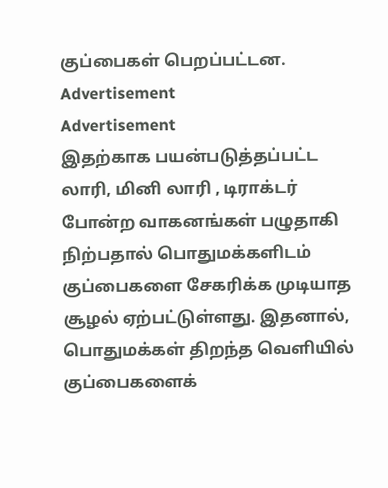குப்பைகள் பெறப்பட்டன.
Advertisement
Advertisement
இதற்காக பயன்படுத்தப்பட்ட லாரி, மினி லாரி , டிராக்டர் போன்ற வாகனங்கள் பழுதாகி நிற்பதால் பொதுமக்களிடம் குப்பைகளை சேகரிக்க முடியாத சூழல் ஏற்பட்டுள்ளது. இதனால், பொதுமக்கள் திறந்த வெளியில் குப்பைகளைக்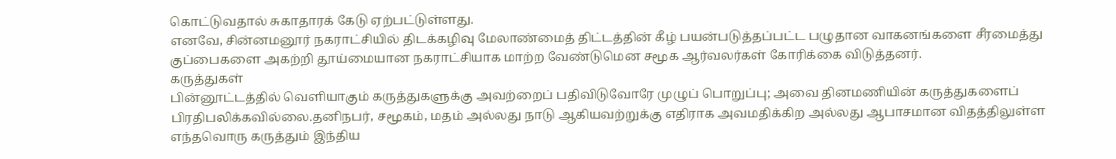கொட்டுவதால் சுகாதாரக் கேடு ஏற்பட்டுள்ளது.
எனவே, சின்னமனூர் நகராட்சியில் திடக்கழிவு மேலாண்மைத் திட்டத்தின் கீழ் பயன்படுத்தப்பட்ட பழுதான வாகனங்களை சீரமைத்து குப்பைகளை அகற்றி தூய்மையான நகராட்சியாக மாற்ற வேண்டுமென சமூக ஆர்வலர்கள் கோரிக்கை விடுத்தனர்.
கருத்துகள்
பின்னூட்டத்தில் வெளியாகும் கருத்துகளுக்கு அவற்றைப் பதிவிடுவோரே முழுப் பொறுப்பு; அவை தினமணியின் கருத்துகளைப் பிரதிபலிக்கவில்லை.தனிநபர், சமூகம், மதம் அல்லது நாடு ஆகியவற்றுக்கு எதிராக அவமதிக்கிற அல்லது ஆபாசமான விதத்திலுள்ள எந்தவொரு கருத்தும் இந்திய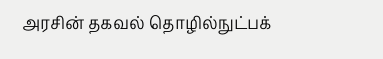அரசின் தகவல் தொழில்நுட்பக்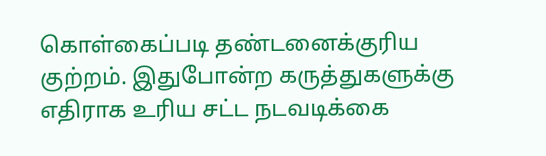கொள்கைப்படி தண்டனைக்குரிய குற்றம். இதுபோன்ற கருத்துகளுக்கு எதிராக உரிய சட்ட நடவடிக்கை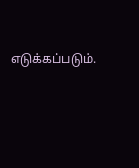எடுக்கப்படும்.